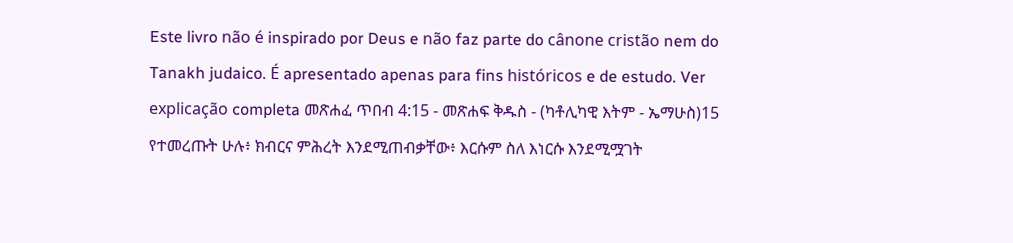Este livro não é inspirado por Deus e não faz parte do cânone cristão nem do Tanakh judaico. É apresentado apenas para fins históricos e de estudo. Ver explicação completa መጽሐፈ ጥበብ 4:15 - መጽሐፍ ቅዱስ - (ካቶሊካዊ እትም - ኤማሁስ)15 የተመረጡት ሁሉ፥ ክብርና ምሕረት እንደሚጠብቃቸው፥ እርሱም ስለ እነርሱ እንደሚሟገት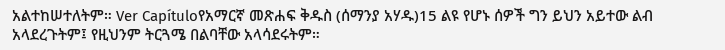አልተከሠተለትም። Ver Capítuloየአማርኛ መጽሐፍ ቅዱስ (ሰማንያ አሃዱ)15 ልዩ የሆኑ ሰዎች ግን ይህን አይተው ልብ አላደረጉትም፤ የዚህንም ትርጓሜ በልባቸው አላሳደሩትም።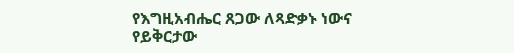የእግዚአብሔር ጸጋው ለጻድቃኑ ነውና የይቅርታው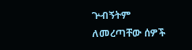ጕብኝትም ለመረጣቸው ሰዎች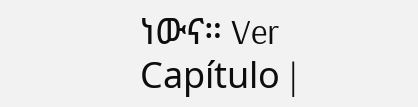ነውና። Ver Capítulo |